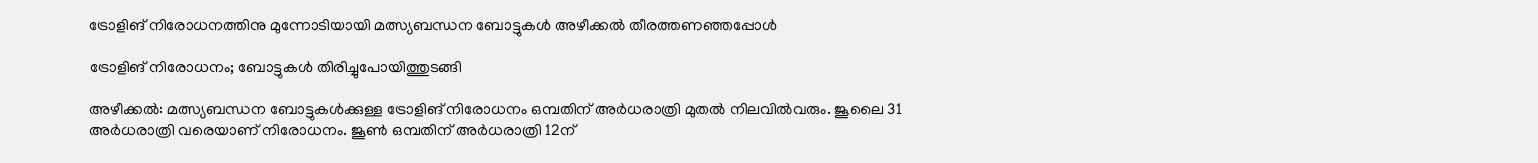ട്രോളിങ് നിരോധനത്തിനു മുന്നോടിയായി മത്സ്യബന്ധന ബോട്ടുകൾ അഴീക്കൽ തീരത്തണഞ്ഞപ്പോൾ

ട്രോളിങ് നിരോധനം; ബോട്ടുകൾ തിരിച്ചുപോയിത്തുടങ്ങി

അഴീക്കൽ: മത്സ്യബന്ധന ബോട്ടുകൾക്കുള്ള ട്രോളിങ് നിരോധനം ഒമ്പതിന് അർധരാത്രി മുതൽ നിലവിൽവരും. ജൂലൈ 31 അർധരാത്രി വരെയാണ് നിരോധനം. ജൂൺ ഒമ്പതിന് അർധരാത്രി 12ന്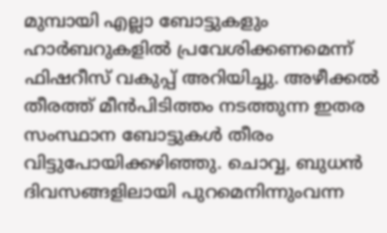മുമ്പായി എല്ലാ ബോട്ടുകളും ഹാർബറുകളിൽ പ്രവേശിക്കണമെന്ന് ഫിഷറീസ് വകുപ്പ് അറിയിച്ചു. അഴീക്കൽ തീരത്ത് മീൻപിടിത്തം നടത്തുന്ന ഇതര സംസ്ഥാന ബോട്ടുകൾ തീരം വിട്ടുപോയിക്കഴിഞ്ഞു. ചൊവ്വ, ബുധൻ ദിവസങ്ങളിലായി പുറമെനിന്നുംവന്ന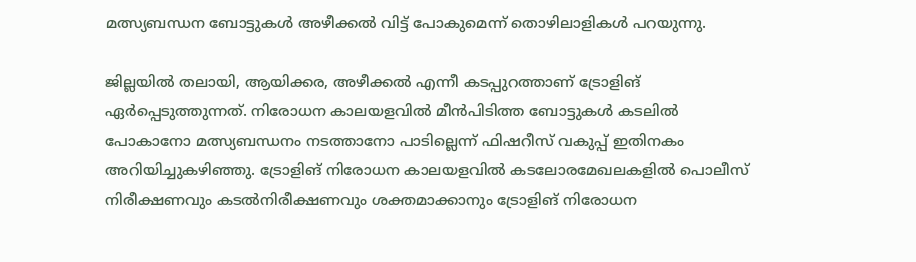മത്സ്യബന്ധന ബോട്ടുകൾ അഴീക്കൽ വിട്ട് പോകുമെന്ന് തൊഴിലാളികൾ പറയുന്നു.

ജില്ലയിൽ തലായി, ആയിക്കര, അഴീക്കൽ എന്നീ കടപ്പുറത്താണ് ട്രോളിങ് ഏർപ്പെടുത്തുന്നത്. നിരോധന കാലയളവിൽ മീൻപിടിത്ത ബോട്ടുകൾ കടലിൽ പോകാനോ മത്സ്യബന്ധനം നടത്താനോ പാടില്ലെന്ന് ഫിഷറീസ് വകുപ്പ് ഇതിനകം അറിയിച്ചുകഴിഞ്ഞു. ട്രോളിങ് നിരോധന കാലയളവിൽ കടലോരമേഖലകളിൽ പൊലീസ് നിരീക്ഷണവും കടൽനിരീക്ഷണവും ശക്തമാക്കാനും ട്രോളിങ് നിരോധന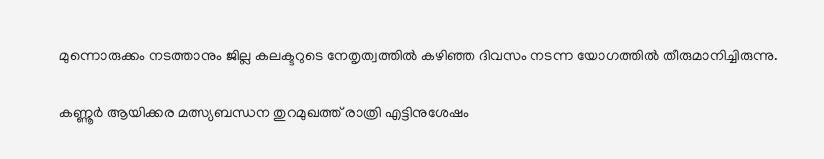മുന്നൊരുക്കം നടത്താനും ജില്ല കലക്ടറുടെ നേതൃത്വത്തിൽ കഴിഞ്ഞ ദിവസം നടന്ന യോഗത്തിൽ തീരുമാനിച്ചിരുന്നു.

കണ്ണൂർ ആയിക്കര മത്സ്യബന്ധന തുറമുഖത്ത് രാത്രി എട്ടിനുശേഷം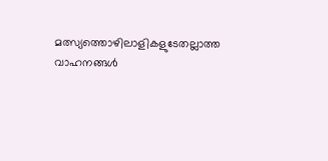മത്സ്യത്തൊഴിലാളികളുടേതല്ലാത്ത വാഹനങ്ങൾ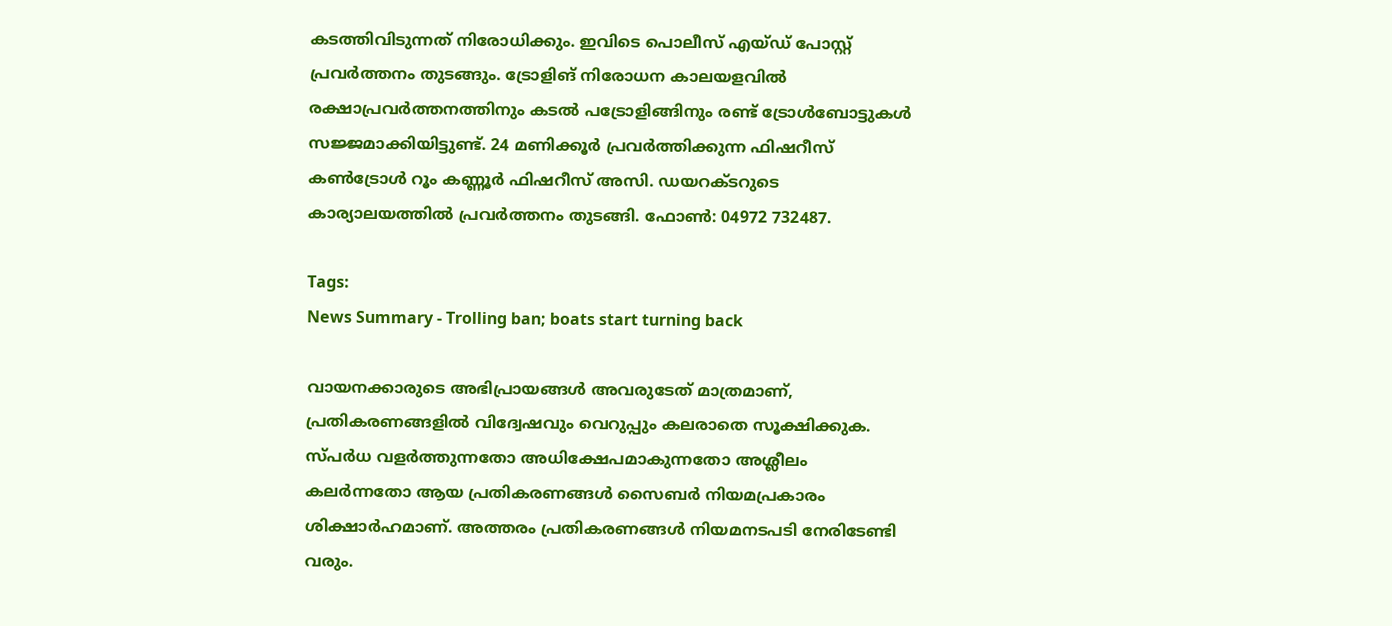കടത്തിവിടുന്നത് നിരോധിക്കും. ഇവിടെ പൊലീസ് എയ്ഡ് പോസ്റ്റ് പ്രവർത്തനം തുടങ്ങും. ട്രോളിങ്‌ നിരോധന കാലയളവിൽ രക്ഷാപ്രവർത്തനത്തിനും കടൽ പട്രോളിങ്ങിനും രണ്ട് ട്രോൾബോട്ടുകൾ സജ്ജമാക്കിയിട്ടുണ്ട്. 24 മണിക്കൂർ പ്രവർത്തിക്കുന്ന ഫിഷറീസ് കൺട്രോൾ റൂം കണ്ണൂർ ഫിഷറീസ് അസി. ഡയറക്ടറുടെ കാര്യാലയത്തിൽ പ്രവർത്തനം തുടങ്ങി. ഫോൺ: 04972 732487.

Tags:
News Summary - Trolling ban; boats start turning back

വായനക്കാരുടെ അഭിപ്രായങ്ങള്‍ അവരുടേത് മാത്രമാണ്, പ്രതികരണങ്ങളിൽ വിദ്വേഷവും വെറുപ്പും കലരാതെ സൂക്ഷിക്കുക. സ്പർധ വളർത്തുന്നതോ അധിക്ഷേപമാകുന്നതോ അശ്ലീലം കലർന്നതോ ആയ പ്രതികരണങ്ങൾ സൈബർ നിയമപ്രകാരം ശിക്ഷാർഹമാണ്. അത്തരം പ്രതികരണങ്ങൾ നിയമനടപടി നേരിടേണ്ടി വരും.